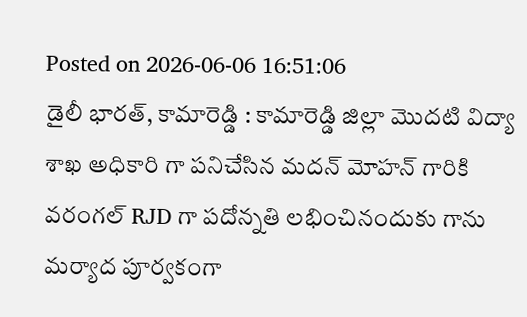Posted on 2026-06-06 16:51:06
డైలీ భారత్, కామారెడ్డి : కామారెడ్డి జిల్లా మొదటి విద్యా శాఖ అధికారి గా పనిచేసిన మదన్ మోహన్ గారికి వరంగల్ RJD గా పదోన్నతి లభించినందుకు గాను మర్యాద పూర్వకంగా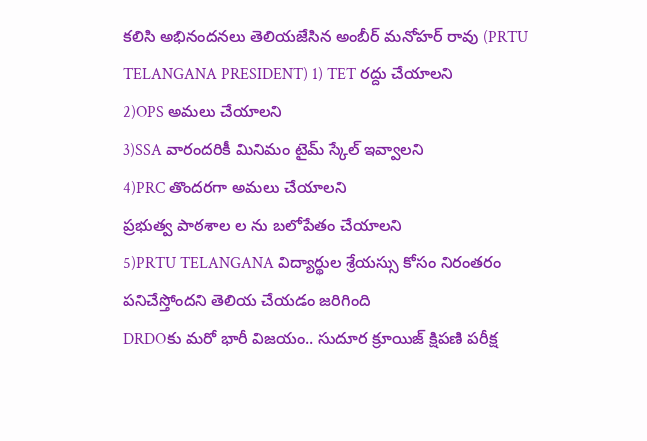కలిసి అభినందనలు తెలియజేసిన అంబీర్ మనోహర్ రావు (PRTU TELANGANA PRESIDENT) 1) TET రద్దు చేయాలని
2)OPS అమలు చేయాలని
3)SSA వారందరికీ మినిమం టైమ్ స్కేల్ ఇవ్వాలని
4)PRC తొందరగా అమలు చేయాలని
ప్రభుత్వ పాఠశాల ల ను బలోపేతం చేయాలని
5)PRTU TELANGANA విద్యార్థుల శ్రేయస్సు కోసం నిరంతరం పనిచేస్తోందని తెలియ చేయడం జరిగింది
DRDOకు మరో భారీ విజయం.. సుదూర క్రూయిజ్ క్షిపణి పరీక్ష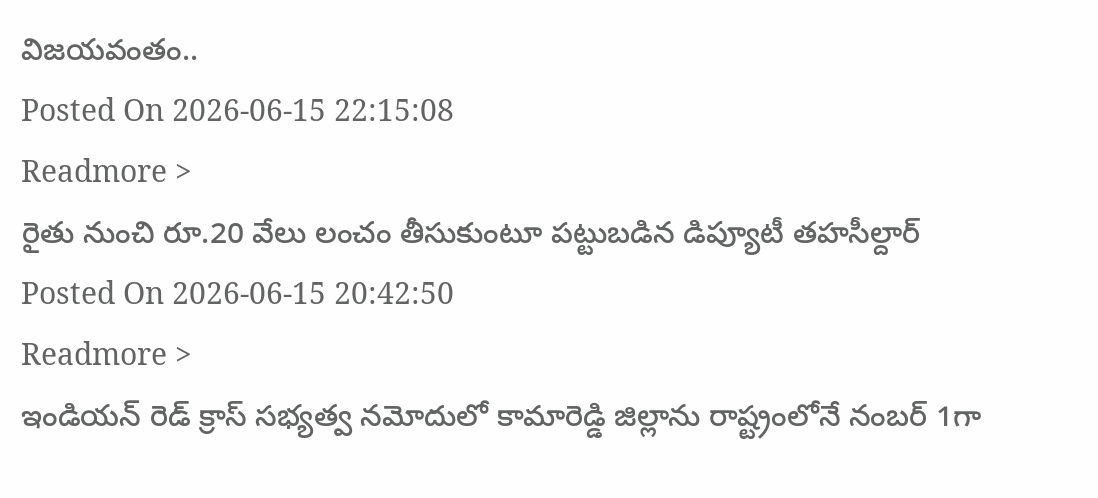విజయవంతం..
Posted On 2026-06-15 22:15:08
Readmore >
రైతు నుంచి రూ.20 వేలు లంచం తీసుకుంటూ పట్టుబడిన డిప్యూటీ తహసీల్దార్
Posted On 2026-06-15 20:42:50
Readmore >
ఇండియన్ రెడ్ క్రాస్ సభ్యత్వ నమోదులో కామారెడ్డి జిల్లాను రాష్ట్రంలోనే నంబర్ 1గా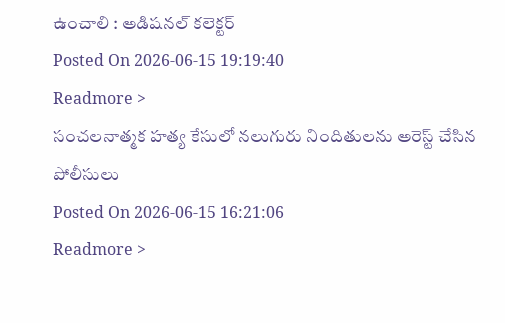ఉంచాలి : అడిషనల్ కలెక్టర్
Posted On 2026-06-15 19:19:40
Readmore >
సంచలనాత్మక హత్య కేసులో నలుగురు నిందితులను అరెస్ట్ చేసిన పోలీసులు
Posted On 2026-06-15 16:21:06
Readmore >